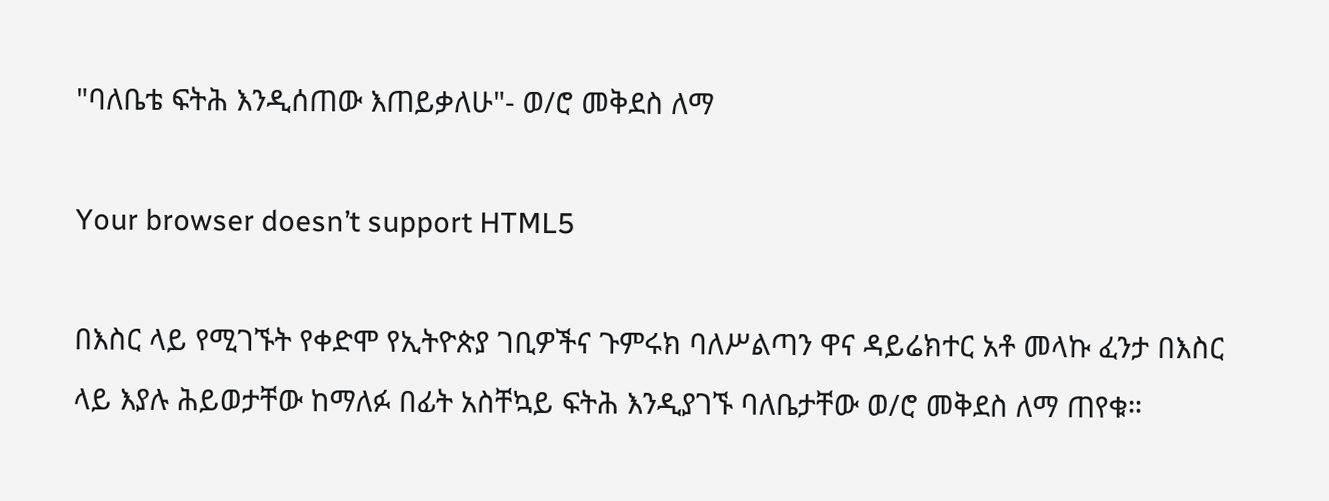"ባለቤቴ ፍትሕ እንዲሰጠው እጠይቃለሁ"- ወ/ሮ መቅደስ ለማ

Your browser doesn’t support HTML5

በእስር ላይ የሚገኙት የቀድሞ የኢትዮጵያ ገቢዎችና ጉምሩክ ባለሥልጣን ዋና ዳይሬክተር አቶ መላኩ ፈንታ በእስር ላይ እያሉ ሕይወታቸው ከማለፉ በፊት አስቸኳይ ፍትሕ እንዲያገኙ ባለቤታቸው ወ/ሮ መቅደስ ለማ ጠየቁ።